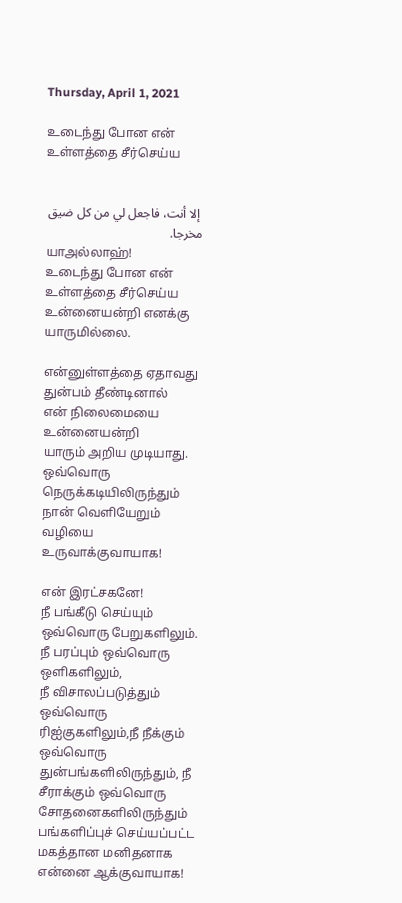Thursday, April 1, 2021

உடைந்து போன என் உள்ளத்தை சீர்செய்ய


 إلا أنت، فاجعل لي من كل ضيق مخرجا.
யாஅல்லாஹ்!
உடைந்து போன என் உள்ளத்தை சீர்செய்ய உன்னையன்றி எனக்கு யாருமில்லை.

என்னுள்ளத்தை ஏதாவது  துன்பம் தீண்டினால்
என் நிலைமையை உன்னையன்றி
யாரும் அறிய முடியாது.
ஒவ்வொரு நெருக்கடியிலிருந்தும் நான் வெளியேறும் வழியை உருவாக்குவாயாக!

என் இரட்சகனே!
நீ பங்கீடு செய்யும் ஒவ்வொரு பேறுகளிலும்.
நீ பரப்பும் ஒவ்வொரு ஒளிகளிலும்,
நீ விசாலப்படுத்தும் ஒவ்வொரு ரிஐ்குகளிலும்,நீ நீக்கும் ஒவ்வொரு துன்பங்களிலிருந்தும், நீ சீராக்கும் ஒவ்வொரு சோதனைகளிலிருந்தும் பங்களிப்புச் செய்யப்பட்ட மகத்தான மனிதனாக என்னை ஆக்குவாயாக!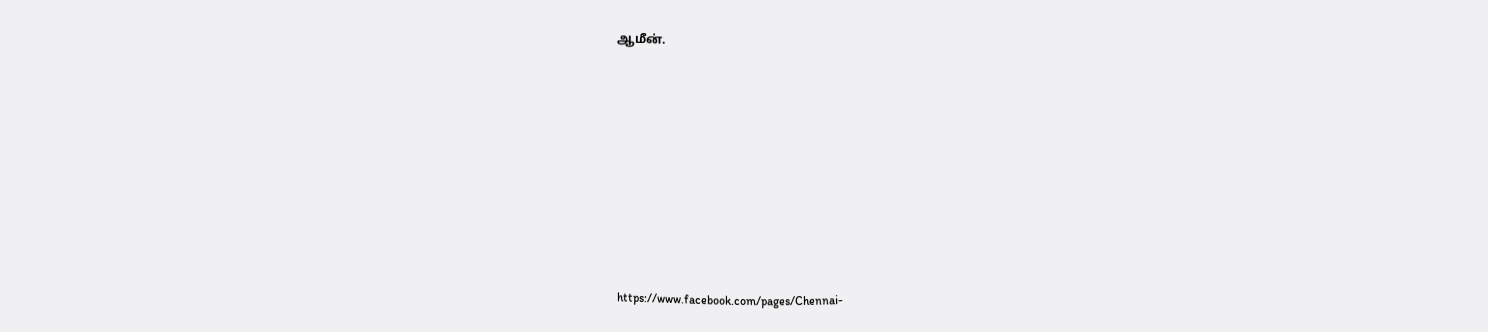ஆமீன்.











https://www.facebook.com/pages/Chennai-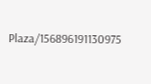Plaza/156896191130975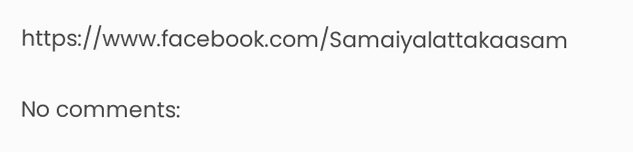https://www.facebook.com/Samaiyalattakaasam

No comments: